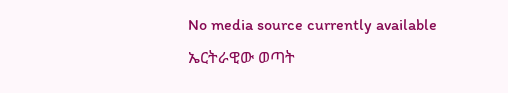No media source currently available
ኤርትራዊው ወጣት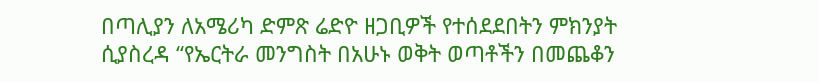በጣሊያን ለአሜሪካ ድምጽ ሬድዮ ዘጋቢዎች የተሰደደበትን ምክንያት ሲያስረዳ “የኤርትራ መንግስት በአሁኑ ወቅት ወጣቶችን በመጨቆን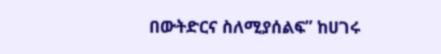በውትድርና ስለሚያሰልፍ” ከሀገሩ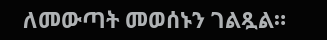ለመውጣት መወሰኑን ገልጿል።